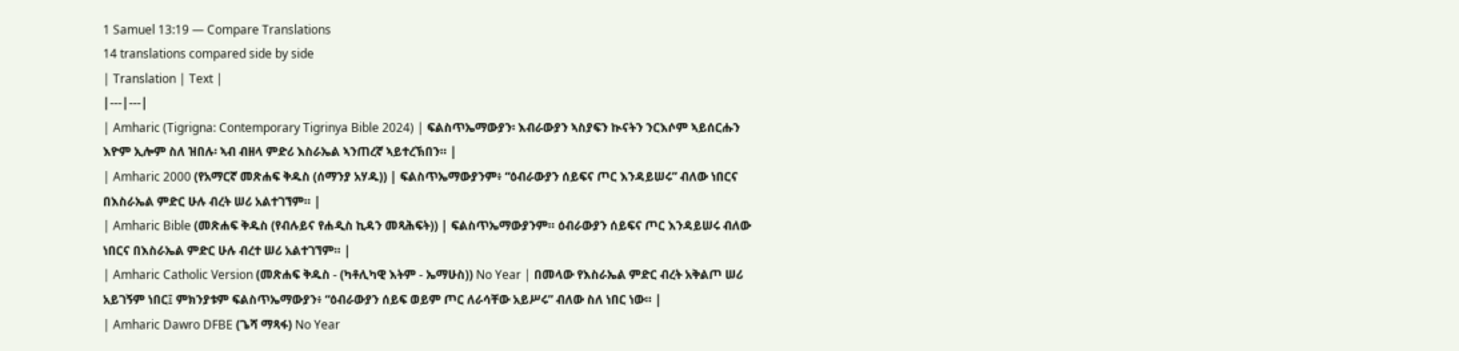1 Samuel 13:19 — Compare Translations
14 translations compared side by side
| Translation | Text |
|---|---|
| Amharic (Tigrigna: Contemporary Tigrinya Bible 2024) | ፍልስጥኤማውያን፡ እብራውያን ኣስያፍን ኲናትን ንርእሶም ኣይሰርሑን እዮም ኢሎም ስለ ዝበሉ፡ ኣብ ብዘላ ምድሪ እስራኤል ኣንጠረኛ ኣይተረኽበን። |
| Amharic 2000 (የአማርኛ መጽሐፍ ቅዱስ (ሰማንያ አሃዱ)) | ፍልስጥኤማውያንም፥ “ዕብራውያን ሰይፍና ጦር እንዳይሠሩ” ብለው ነበርና በእስራኤል ምድር ሁሉ ብረት ሠሪ አልተገኘም። |
| Amharic Bible (መጽሐፍ ቅዱስ (የብሉይና የሐዲስ ኪዳን መጻሕፍት)) | ፍልስጥኤማውያንም። ዕብራውያን ሰይፍና ጦር እንዳይሠሩ ብለው ነበርና በእስራኤል ምድር ሁሉ ብረተ ሠሪ አልተገኘም። |
| Amharic Catholic Version (መጽሐፍ ቅዱስ - (ካቶሊካዊ እትም - ኤማሁስ)) No Year | በመላው የእስራኤል ምድር ብረት አቅልጦ ሠሪ አይገኝም ነበር፤ ምክንያቱም ፍልስጥኤማውያን፥ “ዕብራውያን ሰይፍ ወይም ጦር ለራሳቸው አይሥሩ” ብለው ስለ ነበር ነው። |
| Amharic Dawro DFBE (ጌሻ ማጻፋ) No Year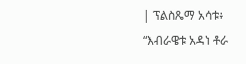| ፕልስጼማ አሳቱ፥ “እብራዌቱ አዳነ ቶራ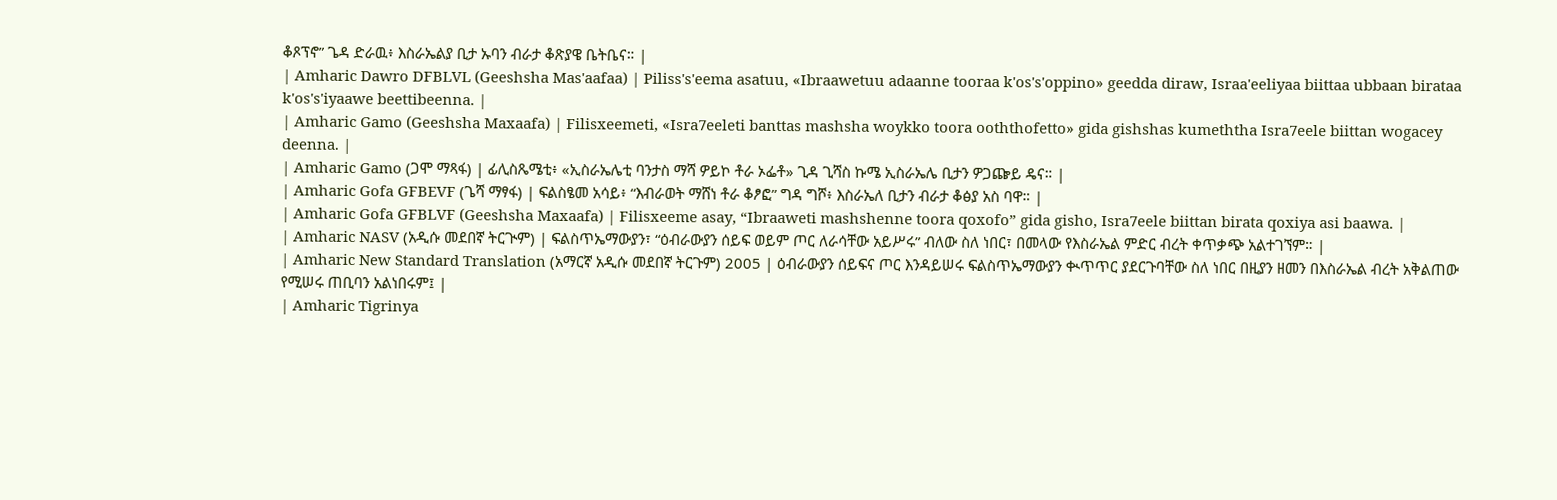ቆጾፕኖ” ጌዳ ድራዉ፥ እስራኤልያ ቢታ ኡባን ብራታ ቆጽያዌ ቤትቤና። |
| Amharic Dawro DFBLVL (Geeshsha Mas'aafaa) | Piliss's'eema asatuu, «Ibraawetuu adaanne tooraa k'os's'oppino» geedda diraw, Israa'eeliyaa biittaa ubbaan birataa k'os's'iyaawe beettibeenna. |
| Amharic Gamo (Geeshsha Maxaafa) | Filisxeemeti, «Isra7eeleti banttas mashsha woykko toora ooththofetto» gida gishshas kumeththa Isra7eele biittan wogacey deenna. |
| Amharic Gamo (ጋሞ ማጻፋ) | ፊሊስጼሜቲ፥ «ኢስራኤሌቲ ባንታስ ማሻ ዎይኮ ቶራ ኦፌቶ» ጊዳ ጊሻስ ኩሜ ኢስራኤሌ ቢታን ዎጋጬይ ዴና። |
| Amharic Gofa GFBEVF (ጌሻ ማፃፋ) | ፍልስፄመ አሳይ፥ “እብራወት ማሸነ ቶራ ቆፆፎ” ግዳ ግሾ፥ እስራኤለ ቢታን ብራታ ቆፅያ አስ ባዋ። |
| Amharic Gofa GFBLVF (Geeshsha Maxaafa) | Filisxeeme asay, “Ibraaweti mashshenne toora qoxofo” gida gisho, Isra7eele biittan birata qoxiya asi baawa. |
| Amharic NASV (አዲሱ መደበኛ ትርጒም) | ፍልስጥኤማውያን፣ “ዕብራውያን ሰይፍ ወይም ጦር ለራሳቸው አይሥሩ” ብለው ስለ ነበር፣ በመላው የእስራኤል ምድር ብረት ቀጥቃጭ አልተገኘም። |
| Amharic New Standard Translation (አማርኛ አዲሱ መደበኛ ትርጉም) 2005 | ዕብራውያን ሰይፍና ጦር እንዳይሠሩ ፍልስጥኤማውያን ቊጥጥር ያደርጉባቸው ስለ ነበር በዚያን ዘመን በእስራኤል ብረት አቅልጠው የሚሠሩ ጠቢባን አልነበሩም፤ |
| Amharic Tigrinya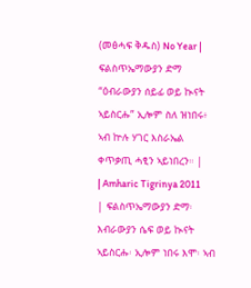(መፅሓፍ ቅዱስ) No Year | ፍልስጥኤማውያን ድማ “ዕብራውያን ሰይፊ ወይ ኲናት ኣይስርሑ” ኢሎም ስለ ዝነበሩ፥ ኣብ ኵሉ ሃገር እስራኤል ቀጥቃጢ ሓፂን ኣይነበረን። |
| Amharic Tigrinya 2011 | ፍልስጥኤማውያን ድማ፡ እብራውያን ሴፍ ወይ ኲናት ኣይስርሑ፡ ኢሎም ነበሩ እሞ፡ ኣብ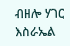ብዘሎ ሃገር እስራኤል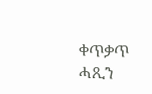ቀጥቃጥ ሓጺን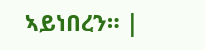ኣይነበረን። |